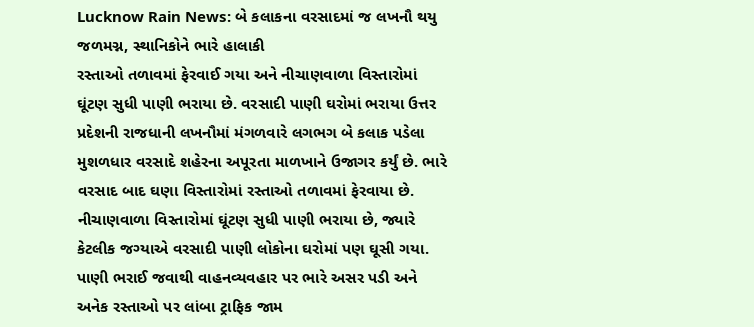Lucknow Rain News: બે કલાકના વરસાદમાં જ લખનૌ થયુ જળમગ્ન, સ્થાનિકોને ભારે હાલાકી
રસ્તાઓ તળાવમાં ફેરવાઈ ગયા અને નીચાણવાળા વિસ્તારોમાં ઘૂંટણ સુધી પાણી ભરાયા છે. વરસાદી પાણી ઘરોમાં ભરાયા ઉત્તર પ્રદેશની રાજધાની લખનૌમાં મંગળવારે લગભગ બે કલાક પડેલા મુશળધાર વરસાદે શહેરના અપૂરતા માળખાને ઉજાગર કર્યું છે. ભારે વરસાદ બાદ ઘણા વિસ્તારોમાં રસ્તાઓ તળાવમાં ફેરવાયા છે. નીચાણવાળા વિસ્તારોમાં ઘૂંટણ સુધી પાણી ભરાયા છે, જ્યારે કેટલીક જગ્યાએ વરસાદી પાણી લોકોના ઘરોમાં પણ ઘૂસી ગયા. પાણી ભરાઈ જવાથી વાહનવ્યવહાર પર ભારે અસર પડી અને અનેક રસ્તાઓ પર લાંબા ટ્રાફિક જામ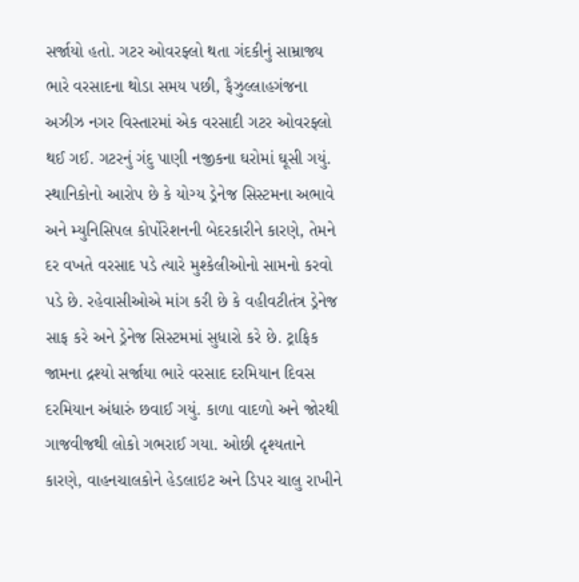સર્જાયો હતો. ગટર ઓવરફ્લો થતા ગંદકીનું સામ્રાજ્ય ભારે વરસાદના થોડા સમય પછી, ફૈઝુલ્લાહગંજના અઝીઝ નગર વિસ્તારમાં એક વરસાદી ગટર ઓવરફ્લો થઈ ગઈ. ગટરનું ગંદુ પાણી નજીકના ઘરોમાં ઘૂસી ગયું. સ્થાનિકોનો આરોપ છે કે યોગ્ય ડ્રેનેજ સિસ્ટમના અભાવે અને મ્યુનિસિપલ કોર્પોરેશનની બેદરકારીને કારણે, તેમને દર વખતે વરસાદ પડે ત્યારે મુશ્કેલીઓનો સામનો કરવો પડે છે. રહેવાસીઓએ માંગ કરી છે કે વહીવટીતંત્ર ડ્રેનેજ સાફ કરે અને ડ્રેનેજ સિસ્ટમમાં સુધારો કરે છે. ટ્રાફિક જામના દ્રશ્યો સર્જાયા ભારે વરસાદ દરમિયાન દિવસ દરમિયાન અંધારું છવાઈ ગયું. કાળા વાદળો અને જોરથી ગાજવીજથી લોકો ગભરાઈ ગયા. ઓછી દૃશ્યતાને કારણે, વાહનચાલકોને હેડલાઇટ અને ડિપર ચાલુ રાખીને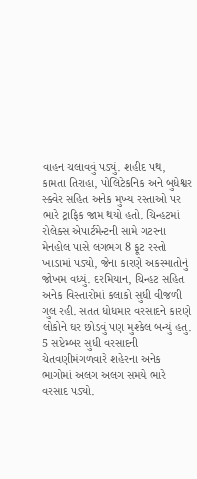વાહન ચલાવવું પડ્યું. શહીદ પથ, કામતા તિરાહા, પોલિટેકનિક અને બુધેશ્વર સ્ક્વેર સહિત અનેક મુખ્ય રસ્તાઓ પર ભારે ટ્રાફિક જામ થયો હતો. ચિન્હટમાં રોલેક્સ એપાર્ટમેન્ટની સામે ગટરના મેનહોલ પાસે લગભગ 8 ફૂટ રસ્તો ખાડામાં પડ્યો, જેના કારણે અકસ્માતોનું જોખમ વધ્યું. દરમિયાન, ચિન્હટ સહિત અનેક વિસ્તારોમાં કલાકો સુધી વીજળી ગુલ રહી. સતત ધોધમાર વરસાદને કારણે લોકોને ઘર છોડવું પણ મુશ્કેલ બન્યું હતુ. 5 સપ્ટેમ્બર સુધી વરસાદની ચેતવણીમંગળવારે શહેરના અનેક ભાગોમાં અલગ અલગ સમયે ભારે વરસાદ પડ્યો.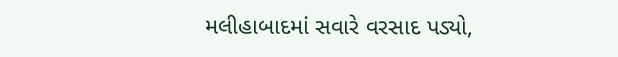મલીહાબાદમાં સવારે વરસાદ પડ્યો,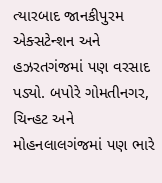ત્યારબાદ જાનકીપુરમ એક્સટેન્શન અને હઝરતગંજમાં પણ વરસાદ પડ્યો. બપોરે ગોમતીનગર, ચિન્હટ અને મોહનલાલગંજમાં પણ ભારે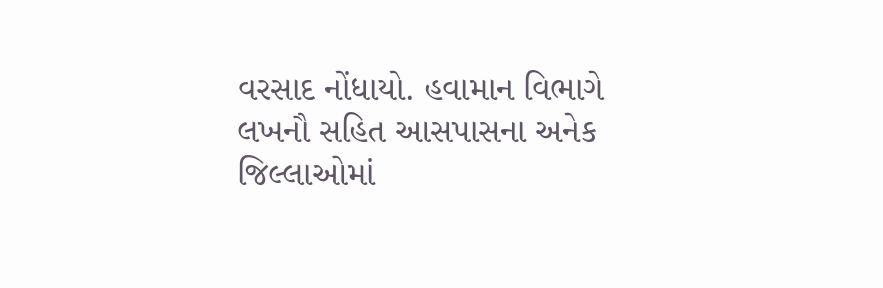વરસાદ નોંધાયો. હવામાન વિભાગે લખનૌ સહિત આસપાસના અનેક જિલ્લાઓમાં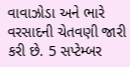વાવાઝોડા અને ભારે વરસાદની ચેતવણી જારી કરી છે. 5 સપ્ટેમ્બર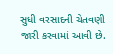સુધી વરસાદની ચેતવણી જારી કરવામાં આવી છે.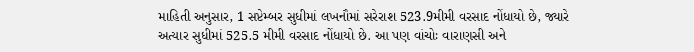માહિતી અનુસાર, 1 સપ્ટેમ્બર સુધીમાં લખનૌમાં સરેરાશ 523.9મીમી વરસાદ નોંધાયો છે, જ્યારે અત્યાર સુધીમાં 525.5 મીમી વરસાદ નોંધાયો છે. આ પણ વાંચોઃ વારાણસી અને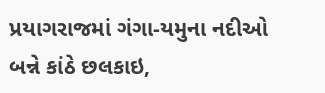પ્રયાગરાજમાં ગંગા-યમુના નદીઓ બન્ને કાંઠે છલકાઇ,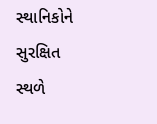સ્થાનિકોને સુરક્ષિત સ્થળે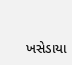ખસેડાયા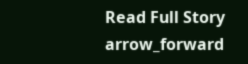Read Full Story arrow_forward